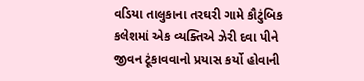વડિયા તાલુકાના તરઘરી ગામે કૌટુંબિક કલેશમાં એક વ્યક્તિએ ઝેરી દવા પીને જીવન ટૂંકાવવાનો પ્રયાસ કર્યો હોવાની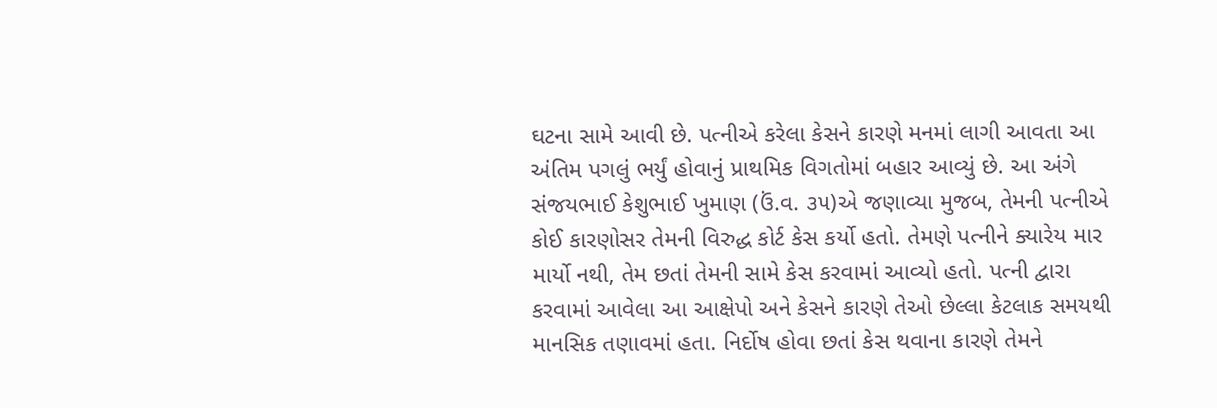ઘટના સામે આવી છે. પત્નીએ કરેલા કેસને કારણે મનમાં લાગી આવતા આ અંતિમ પગલું ભર્યું હોવાનું પ્રાથમિક વિગતોમાં બહાર આવ્યું છે. આ અંગે સંજયભાઈ કેશુભાઈ ખુમાણ (ઉં.વ. ૩૫)એ જણાવ્યા મુજબ, તેમની પત્નીએ કોઈ કારણોસર તેમની વિરુદ્ધ કોર્ટ કેસ કર્યો હતો. તેમણે પત્નીને ક્યારેય માર માર્યો નથી, તેમ છતાં તેમની સામે કેસ કરવામાં આવ્યો હતો. પત્ની દ્વારા કરવામાં આવેલા આ આક્ષેપો અને કેસને કારણે તેઓ છેલ્લા કેટલાક સમયથી માનસિક તણાવમાં હતા. નિર્દોષ હોવા છતાં કેસ થવાના કારણે તેમને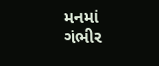મનમાં ગંભીર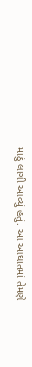માઠું લાગી આવ્યું હતું. આ આઘાતમાં તેમણે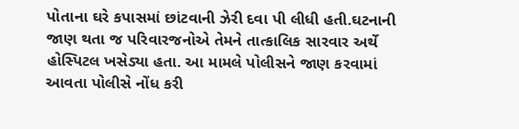પોતાના ઘરે કપાસમાં છાંટવાની ઝેરી દવા પી લીધી હતી.ઘટનાની જાણ થતા જ પરિવારજનોએ તેમને તાત્કાલિક સારવાર અર્થે હોસ્પિટલ ખસેડ્યા હતા. આ મામલે પોલીસને જાણ કરવામાં આવતા પોલીસે નોંધ કરી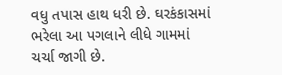વધુ તપાસ હાથ ધરી છે. ઘરકંકાસમાં ભરેલા આ પગલાને લીધે ગામમાં ચર્ચા જાગી છે.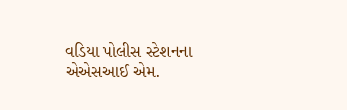વડિયા પોલીસ સ્ટેશનના એએસઆઈ એમ.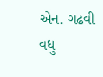એન. ગઢવી વધુ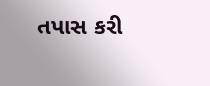તપાસ કરી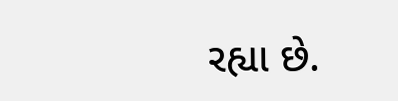રહ્યા છે.